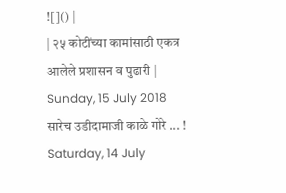![]() |
| २५ कोटींच्या कामांसाठी एकत्र आलेले प्रशासन व पुढारी |
Sunday, 15 July 2018
सारेच उडीदामाजी काळे गोरे ... !
Saturday, 14 July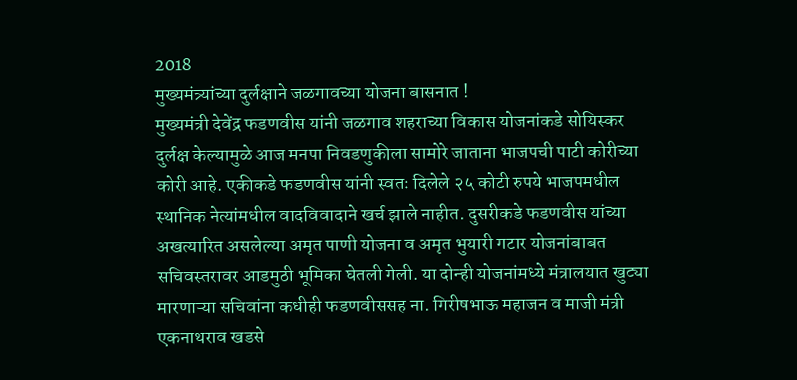2018
मुख्यमंत्र्यांच्या दुर्लक्षाने जळगावच्या योजना बासनात !
मुख्यमंत्री देवेंद्र फडणवीस यांनी जळगाव शहराच्या विकास योजनांकडे सोयिस्कर दुर्लक्ष केल्यामुळे आज मनपा निवडणुकीला सामोरे जाताना भाजपची पाटी कोरीच्या कोरी आहे. एकीकडे फडणवीस यांनी स्वतः दिलेले २५ कोटी रुपये भाजपमधील स्थानिक नेत्यांमधील वादविवादाने खर्च झाले नाहीत. दुसरीकडे फडणवीस यांच्या अखत्यारित असलेल्या अमृत पाणी योजना व अमृत भुयारी गटार योजनांबाबत सचिवस्तरावर आडमुठी भूमिका घेतली गेली. या दोन्ही योजनांमध्ये मंत्रालयात खुट्या मारणाऱ्या सचिवांना कधीही फडणवीससह ना. गिरीषभाऊ महाजन व माजी मंत्री एकनाथराव खडसे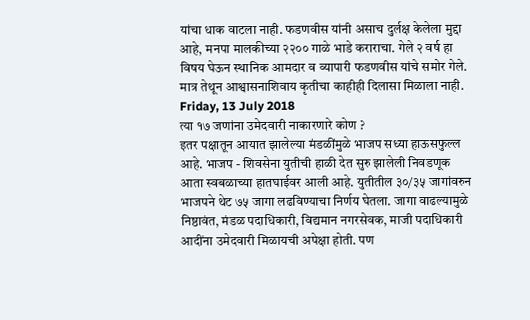यांचा धाक वाटला नाही. फडणवीस यांनी असाच दुर्लक्ष केलेला मुद्दा आहे, मनपा मालकीच्या २२०० गाळे भाडे कराराचा. गेले २ वर्ष हा विषय घेऊन स्थानिक आमदार व व्यापारी फडणवीस यांचे समोर गेले. मात्र तेथून आश्वासनाशिवाय कृतीचा काहीही दिलासा मिळाला नाही.
Friday, 13 July 2018
त्या १७ जणांना उमेदवारी नाकारणारे कोण ?
इतर पक्षातून आयात झालेल्या मंडळींमुळे भाजप सध्या हाऊसफुल्ल आहे. भाजप - शिवसेना युतीची हाळी देत सुरु झालेली निवडणूक आता स्वबळाच्या हातघाईवर आली आहे. युतीतील ३०/३५ जागांवरुन भाजपने थेट ७५ जागा लढविण्याचा निर्णय घेतला. जागा वाढल्यामुळे निष्ठावंत, मंडळ पदाधिकारी, विद्यमान नगरसेवक, माजी पदाधिकारी आदींना उमेदवारी मिळायची अपेक्षा होती. पण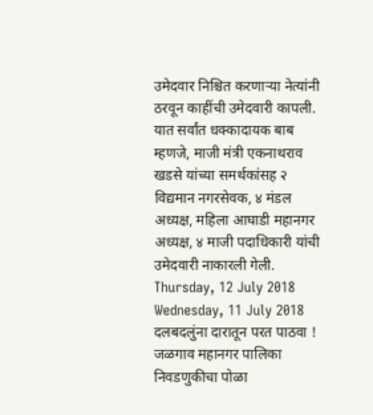उमेदवार निश्चित करणाऱ्या नेत्यांनी ठरवून काहींची उमेदवारी कापली. यात सर्वांत धक्कादायक बाब म्हणजे, माजी मंत्री एकनाथराव खडसे यांच्या समर्थकांसह २ विद्यमान नगरसेवक, ४ मंडल अध्यक्ष, महिला आघाडी महानगर अध्यक्ष, ४ माजी पदाधिकारी यांची उमेदवारी नाकारली गेली.
Thursday, 12 July 2018
Wednesday, 11 July 2018
दलबदलुंना दारातून परत पाठवा !
जळगाव महानगर पालिका निवडणुकीचा पोळा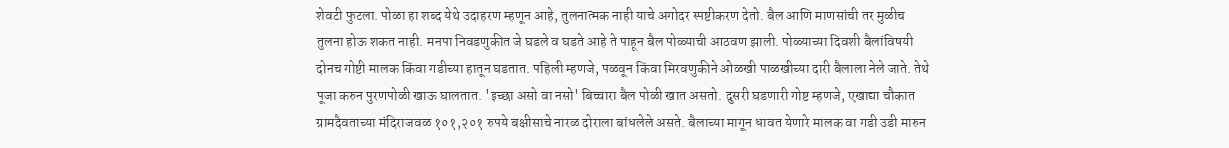शेवटी फुटला. पोळा हा शब्द येथे उदाहरण म्हणून आहे, तुलनात्मक नाही याचे अगोदर स्पष्टीकरण देतो. बैल आणि माणसांची तर मुळीच तुलना होऊ शकत नाही. मनपा निवडणुकीत जे घडले व घडते आहे ते पाहून बैल पोळ्याची आठवण झाली. पोळ्याच्या दिवशी बैलांविषयी दोनच गोष्टी मालक किंवा गडीच्या हातून घडतात. पहिली म्हणजे, पळवून किंवा मिरवणुकीने ओळखी पाळखीच्या दारी बैलाला नेले जाते. तेथे पूजा करुन पुरणपोळी खाऊ घालतात. 'इच्छा असो वा नसो' बिच्चारा बैल पोळी खात असतो. दुसरी घडणारी गोष्ट म्हणजे, एखाद्या चौकात ग्रामदैवताच्या मंदिराजवळ १०१,२०१ रुपये बक्षीसाचे नारळ दोराला बांधलेले असते. बैलाच्या मागून धावत येणारे मालक वा गडी उडी मारुन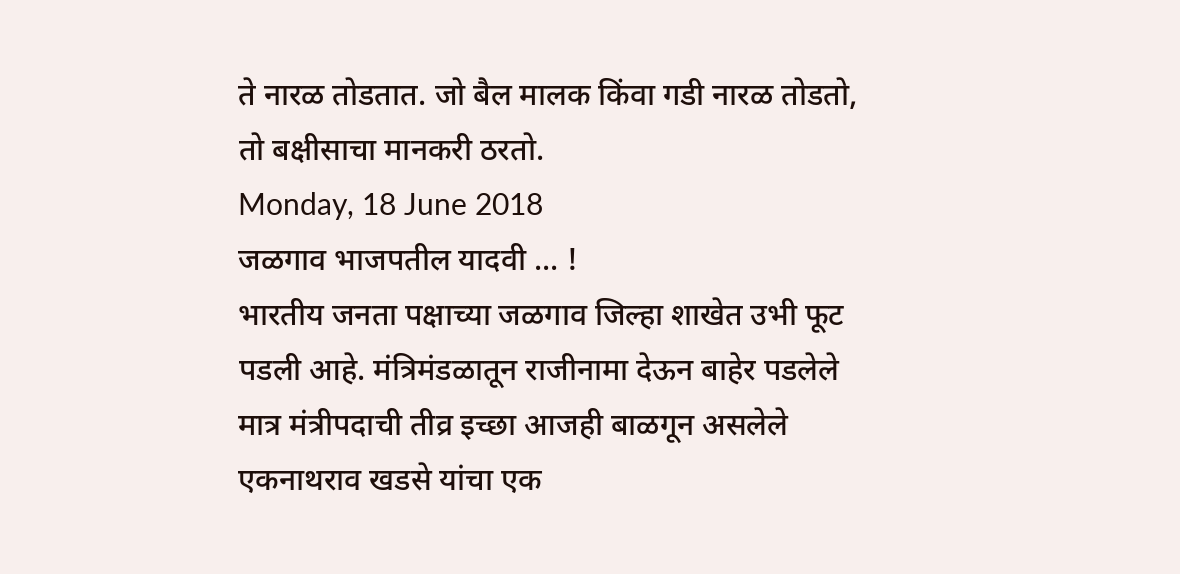ते नारळ तोडतात. जो बैल मालक किंवा गडी नारळ तोडतो, तो बक्षीसाचा मानकरी ठरतो.
Monday, 18 June 2018
जळगाव भाजपतील यादवी ... !
भारतीय जनता पक्षाच्या जळगाव जिल्हा शाखेत उभी फूट पडली आहे. मंत्रिमंडळातून राजीनामा देऊन बाहेर पडलेले मात्र मंत्रीपदाची तीव्र इच्छा आजही बाळगून असलेले एकनाथराव खडसे यांचा एक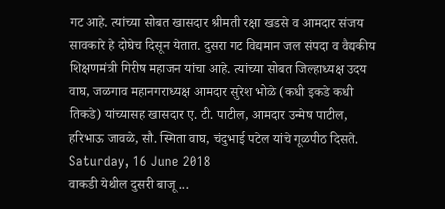गट आहे. त्यांच्या सोबत खासदार श्रीमती रक्षा खडसे व आमदार संजय सावकारे हे दोघेच दिसून येतात. दुसरा गट विद्यमान जल संपदा व वैद्यकीय शिक्षणमंत्री गिरीष महाजन यांचा आहे. त्यांच्या सोबत जिल्हाध्यक्ष उदय वाघ, जळगाव महानगराध्यक्ष आमदार सुरेश भोळे (कधी इकडे कधी तिकडे) यांच्यासह खासदार ए. टी. पाटील, आमदार उन्मेष पाटील, हरिभाऊ जावळे, सौ. स्मिता वाघ, चंदुभाई पटेल यांचे गूळपीठ दिसते.
Saturday, 16 June 2018
वाकडी येथील दुसरी बाजू ...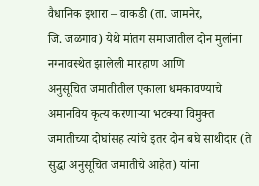वैधानिक इशारा – वाकडी (ता. जामनेर,
जि. जळगाव) येथे मांतग समाजातील दोन मुलांना नग्नावस्थेत झालेली मारहाण आणि
अनुसूचित जमातीतील एकाला धमकावण्याचे अमानविय कृत्य करणाऱ्या भटक्या विमुक्त
जमातीच्या दोघांसह त्यांचे इतर दोन बघे साथीदार (ते सुद्धा अनुसूचित जमातीचे आहेत) यांना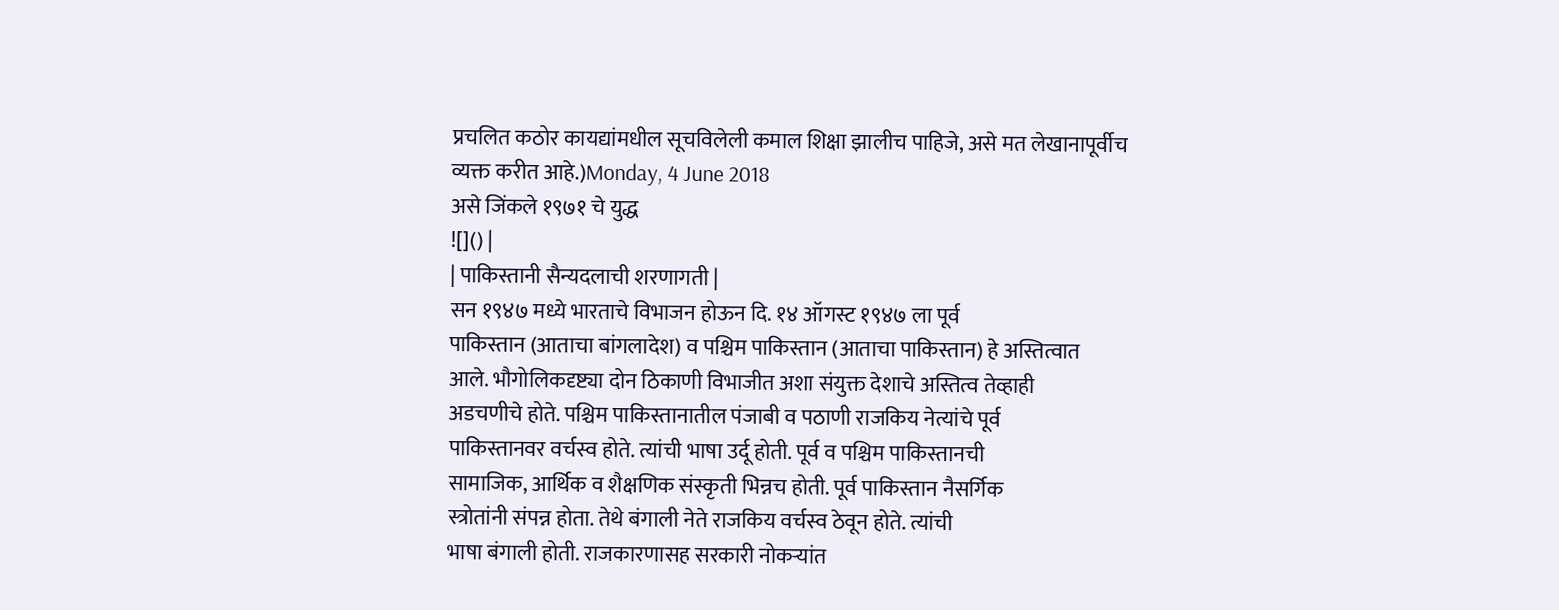प्रचलित कठोर कायद्यांमधील सूचविलेली कमाल शिक्षा झालीच पाहिजे, असे मत लेखानापूर्वीच
व्यक्त करीत आहे.)Monday, 4 June 2018
असे जिंकले १९७१ चे युद्ध
![]() |
| पाकिस्तानी सैन्यदलाची शरणागती |
सन १९४७ मध्ये भारताचे विभाजन होऊन दि. १४ ऑगस्ट १९४७ ला पूर्व
पाकिस्तान (आताचा बांगलादेश) व पश्चिम पाकिस्तान (आताचा पाकिस्तान) हे अस्तित्वात
आले. भौगोलिकदृष्ट्या दोन ठिकाणी विभाजीत अशा संयुक्त देशाचे अस्तित्व तेव्हाही
अडचणीचे होते. पश्चिम पाकिस्तानातील पंजाबी व पठाणी राजकिय नेत्यांचे पूर्व
पाकिस्तानवर वर्चस्व होते. त्यांची भाषा उर्दू होती. पूर्व व पश्चिम पाकिस्तानची
सामाजिक, आर्थिक व शैक्षणिक संस्कृती भिन्नच होती. पूर्व पाकिस्तान नैसर्गिक
स्त्रोतांनी संपन्न होता. तेथे बंगाली नेते राजकिय वर्चस्व ठेवून होते. त्यांची
भाषा बंगाली होती. राजकारणासह सरकारी नोकऱ्यांत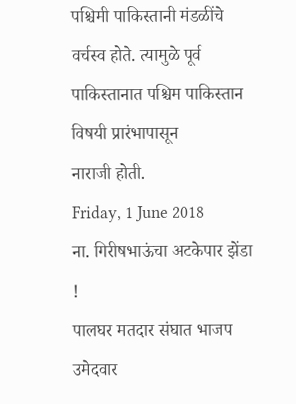पश्चिमी पाकिस्तानी मंडळींचे
वर्चस्व होते. त्यामुळे पूर्व पाकिस्तानात पश्चिम पाकिस्तान विषयी प्रारंभापासून
नाराजी होती.
Friday, 1 June 2018
ना. गिरीषभाऊंचा अटकेपार झेंडा !
पालघर मतदार संघात भाजप उमेदवार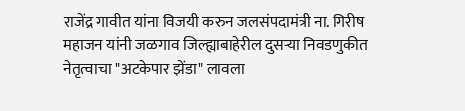राजेंद्र गावीत यांना विजयी करुन जलसंपदामंत्री ना. गिरीष महाजन यांनी जळगाव जिल्ह्याबाहेरील दुसऱ्या निवडणुकीत नेतृत्वाचा "अटकेपार झेंडा" लावला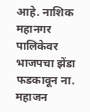आहे. नाशिक महानगर पालिकेवर भाजपचा झेंडा फडकावून ना. महाजन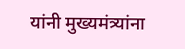यांनी मुख्यमंत्र्यांना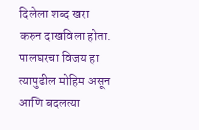दिलेला शब्द खरा करुन दाखविला होता. पालघरचा विजय हा त्यापुढील मोहिम असून आणि बदलत्या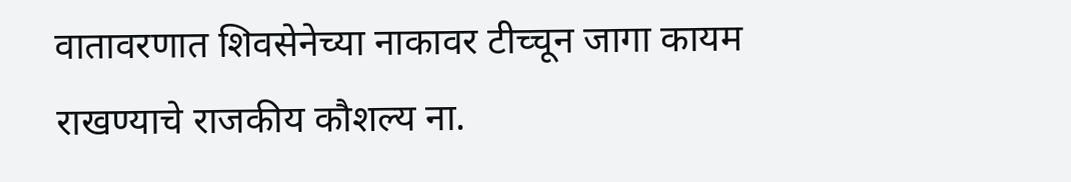वातावरणात शिवसेनेच्या नाकावर टीच्चून जागा कायम राखण्याचे राजकीय कौशल्य ना.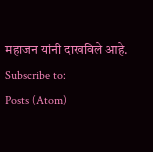महाजन यांनी दाखविले आहे.
Subscribe to:
Posts (Atom)